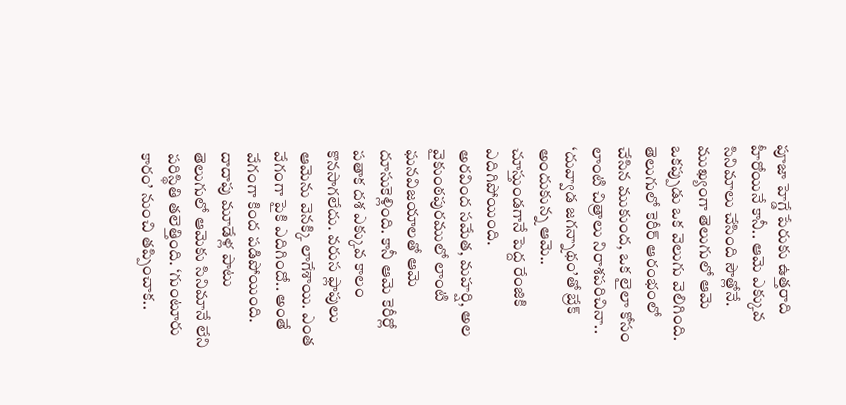పూజా హెగ్డే పేరుకు ఉత్తరాది హీరోయినే కానీ.. ఆమె ఎక్కువ సినిమాలు చేసింది సౌత్లోనే. ముఖ్యంగా తెలుగులో ఆమె ఒకప్పుడు ఒక వెలుగు వెలిగింది. తెలుగులో కెరీర్ ఆరంభంలో చేసిన ముకుంద, ఒక లైలా కోసం లాంటి చిత్రాలు నిరాశపరిచినా.. ‘దువ్వాడ జగన్నాథం’తో బ్రేక్ అందుకున్న ఆమె.. చూస్తుండగానే పెద్ద రేంజికి ఎదిగిపోయింది.
అరవింద సమేత, మహర్షి, అల వైకుంఠపురములో లాంటి ఘనవిజయాలతో ఆమె దూసుకెళ్లింది. కానీ ఆమె కెరీర్లో పతాక దశ ఎక్కువ కాలం కొనసాగలేదు. వరుస ఫ్లాపులు ఆమెను వెనక్కి లాగేశాయి. ఎంత వేగంగా పైకి ఎదిగిందో.. అంతే వేగంగా కింద పడిపోయింది. దాదాపు మూడేళ్ల పాటు తెలుగులో ఆమెకు సినిమానే లేని పరిస్థితి తలెత్తింది. ‘గుంటూరు కారం’ నుంచి తప్పించాక..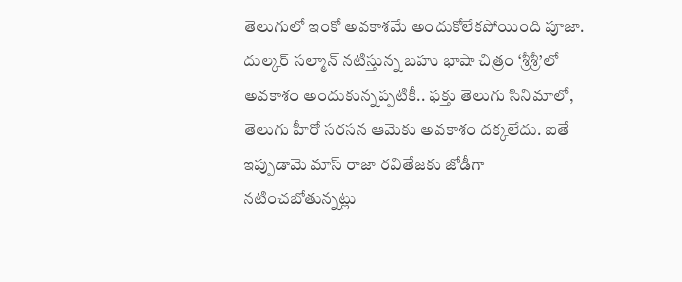తెలుగులో ఇంకో అవకాశమే అందుకోలేకపోయింది పూజా.
దుల్కర్ సల్మాన్ నటిస్తున్న బహు భాషా చిత్రం ‘శ్రీశ్రీ’లో అవకాశం అందుకున్నప్పటికీ.. ఫక్తు తెలుగు సినిమాలో, తెలుగు హీరో సరసన ఆమెకు అవకాశం దక్కలేదు. ఐతే ఇప్పుడామె మాస్ రాజా రవితేజకు జోడీగా నటించబోతున్నట్లు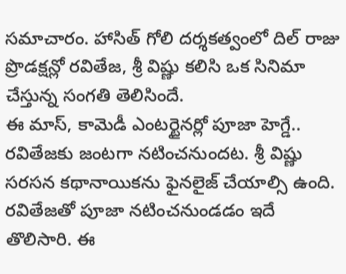సమాచారం. హాసిత్ గోలి దర్శకత్వంలో దిల్ రాజు ప్రొడక్షన్లో రవితేజ, శ్రీ విష్ణు కలిసి ఒక సినిమా చేస్తున్న సంగతి తెలిసిందే.
ఈ మాస్, కామెడీ ఎంటర్టైనర్లో పూజా హెగ్డే.. రవితేజకు జంటగా నటించనుందట. శ్రీ విష్ణు సరసన కథానాయికను ఫైనలైజ్ చేయాల్సి ఉంది. రవితేజతో పూజా నటించనుండడం ఇదే తొలిసారి. ఈ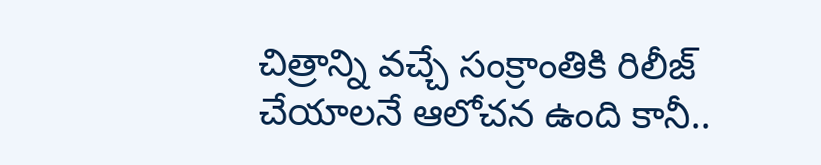చిత్రాన్ని వచ్చే సంక్రాంతికి రిలీజ్ చేయాలనే ఆలోచన ఉంది కానీ..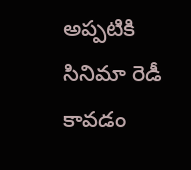అప్పటికి సినిమా రెడీ కావడం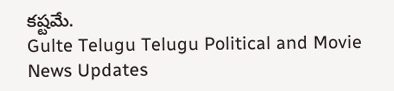కష్టమే.
Gulte Telugu Telugu Political and Movie News Updates